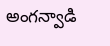అంగన్వాడి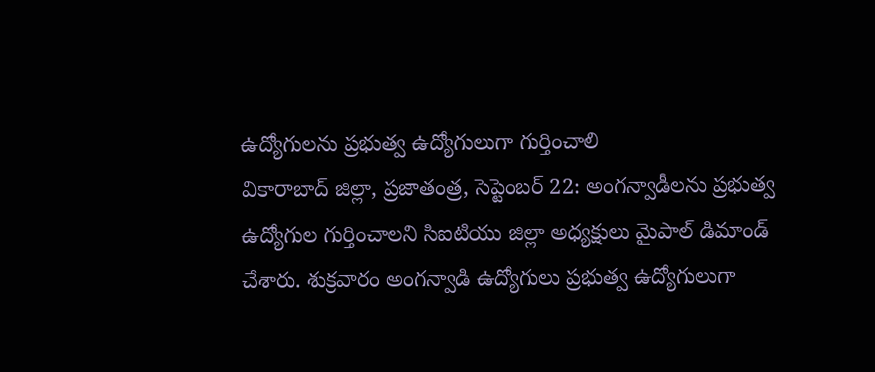ఉద్యోగులను ప్రభుత్వ ఉద్యోగులుగా గుర్తించాలి
వికారాబాద్ జిల్లా, ప్రజాతంత్ర, సెప్టెంబర్ 22: అంగన్వాడీలను ప్రభుత్వ ఉద్యోగుల గుర్తించాలని సిఐటియు జిల్లా అధ్యక్షులు మైపాల్ డిమాండ్ చేశారు. శుక్రవారం అంగన్వాడి ఉద్యోగులు ప్రభుత్వ ఉద్యోగులుగా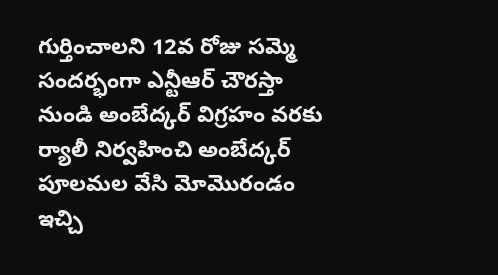గుర్తించాలని 12వ రోజు సమ్మె సందర్భంగా ఎన్టీఆర్ చౌరస్తా నుండి అంబేద్కర్ విగ్రహం వరకు ర్యాలీ నిర్వహించి అంబేద్కర్ పూలమల వేసి మోమొరండం ఇచ్చి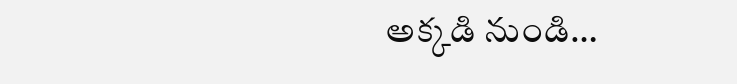అక్కడి నుండి…